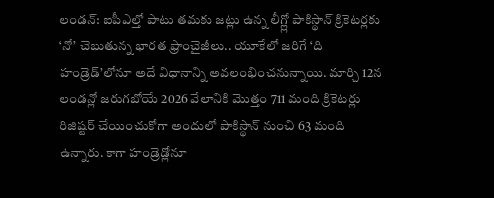లండన్: ఐపీఎల్తో పాటు తమకు జట్లు ఉన్న లీగ్ల్లో పాకిస్థాన్ క్రికెటర్లకు ‘నో’ చెబుతున్న భారత ఫ్రాంచైజీలు.. యూకేలో జరిగే ‘ది హండ్రెడ్’లోనూ అదే విధానాన్ని అవలంభించనున్నాయి. మార్చి 12న లండన్లో జరుగబోయే 2026 వేలానికి మొత్తం 711 మంది క్రికెటర్లు రిజిష్టర్ చేయించుకోగా అందులో పాకిస్థాన్ నుంచి 63 మంది ఉన్నారు. కాగా హండ్రెడ్లోనూ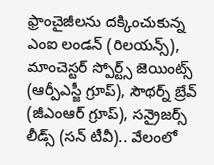ఫ్రాంచైజీలను దక్కించుకున్న ఎంఐ లండన్ (రిలయన్స్), మాంచెస్టర్ స్పోర్ట్స్ జెయింట్స్ (ఆర్పీఎస్జీ గ్రూప్), సౌథర్న్ బ్రేవ్ (జీఎంఆర్ గ్రూప్), సన్రైజర్స్ లీడ్స్ (సన్ టీవీ).. వేలంలో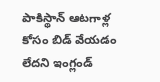పాకిస్థాన్ ఆటగాళ్ల కోసం బిడ్ వేయడం లేదని ఇంగ్లండ్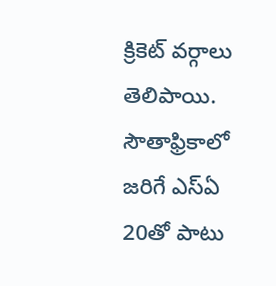క్రికెట్ వర్గాలు తెలిపాయి. సౌతాఫ్రికాలో జరిగే ఎస్ఏ 20తో పాటు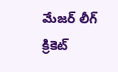మేజర్ లీగ్ క్రికెట్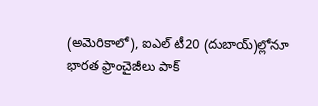(అమెరికాలో), ఐఎల్ టీ20 (దుబాయ్)ల్లోనూ భారత ఫ్రాంచైజీలు పాక్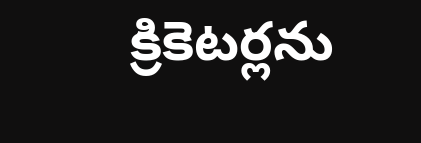క్రికెటర్లను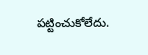పట్టించుకోలేదు.